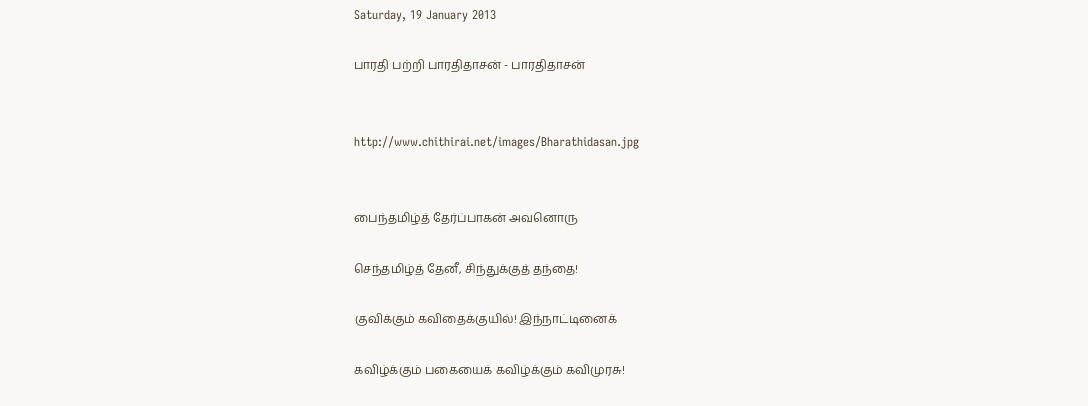Saturday, 19 January 2013

பாரதி பற்றி பாரதிதாசன் - பாரதிதாசன்


http://www.chithirai.net/images/Bharathidasan.jpg


பைந்தமிழ்த் தேர்ப்பாகன் அவனொரு

செந்தமிழ்த் தேனீ, சிந்துக்குத் தந்தை!

குவிக்கும் கவிதைக்குயில்! இந்நாட்டினைக்

கவிழ்க்கும் பகையைக் கவிழ்க்கும் கவிமுரசு!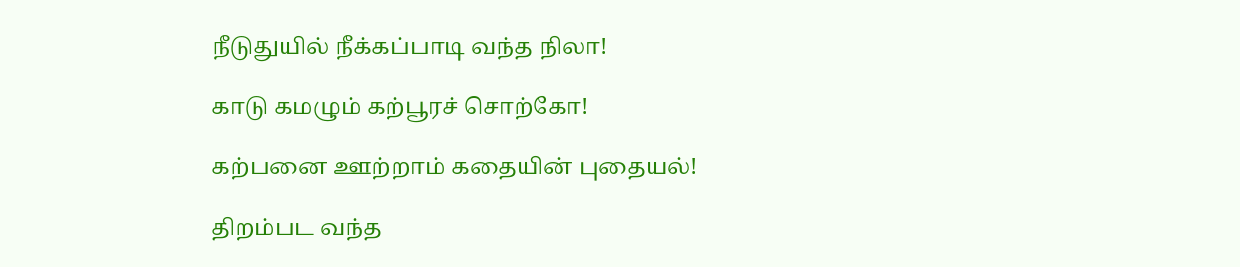நீடுதுயில் நீக்கப்பாடி வந்த நிலா!

காடு கமழும் கற்பூரச் சொற்கோ!

கற்பனை ஊற்றாம் கதையின் புதையல்!

திறம்பட வந்த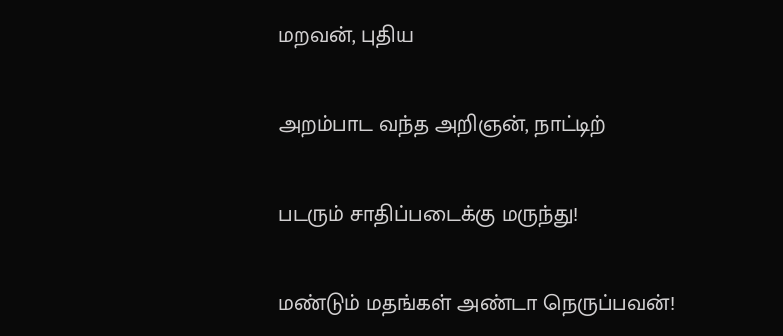மறவன், புதிய

அறம்பாட வந்த அறிஞன், நாட்டிற்

படரும் சாதிப்படைக்கு மருந்து!

மண்டும் மதங்கள் அண்டா நெருப்பவன்!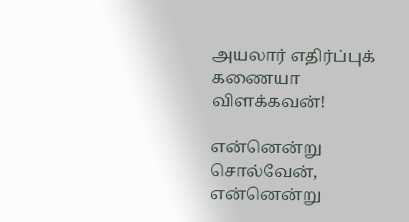அயலார் எதிர்ப்புக் கணையா விளக்கவன்!

என்னென்று சொல்வேன், என்னென்று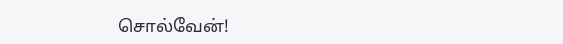சொல்வேன்!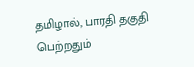தமிழால், பாரதி தகுதி பெற்றதும்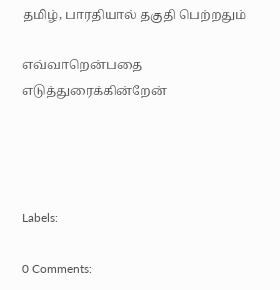தமிழ், பாரதியால் தகுதி பெற்றதும்

எவ்வாறென்பதை எடுத்துரைக்கின்றேன்




Labels:

0 Comments: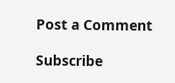Post a Comment

Subscribe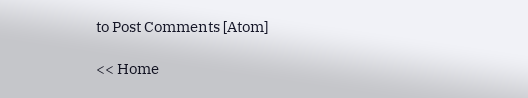to Post Comments [Atom]

<< Home